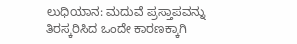ಲುಧಿಯಾನ: ಮದುವೆ ಪ್ರಸ್ತಾಪವನ್ನು ತಿರಸ್ಕರಿಸಿದ ಒಂದೇ ಕಾರಣಕ್ಕಾಗಿ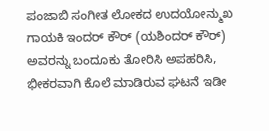ಪಂಜಾಬಿ ಸಂಗೀತ ಲೋಕದ ಉದಯೋನ್ಮುಖ ಗಾಯಕಿ ಇಂದರ್ ಕೌರ್ (ಯಶಿಂದರ್ ಕೌರ್) ಅವರನ್ನು ಬಂದೂಕು ತೋರಿಸಿ ಅಪಹರಿಸಿ, ಭೀಕರವಾಗಿ ಕೊಲೆ ಮಾಡಿರುವ ಘಟನೆ ಇಡೀ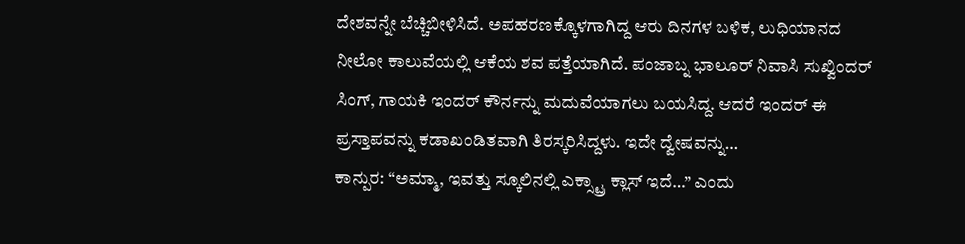ದೇಶವನ್ನೇ ಬೆಚ್ಚಿಬೀಳಿಸಿದೆ. ಅಪಹರಣಕ್ಕೊಳಗಾಗಿದ್ದ ಆರು ದಿನಗಳ ಬಳಿಕ, ಲುಧಿಯಾನದ ನೀಲೋ ಕಾಲುವೆಯಲ್ಲಿ ಆಕೆಯ ಶವ ಪತ್ತೆಯಾಗಿದೆ. ಪಂಜಾಬ್ನ ಭಾಲೂರ್ ನಿವಾಸಿ ಸುಖ್ವಿಂದರ್ ಸಿಂಗ್, ಗಾಯಕಿ ಇಂದರ್ ಕೌರ್ನನ್ನು ಮದುವೆಯಾಗಲು ಬಯಸಿದ್ದ. ಆದರೆ ಇಂದರ್ ಈ ಪ್ರಸ್ತಾಪವನ್ನು ಕಡಾಖಂಡಿತವಾಗಿ ತಿರಸ್ಕರಿಸಿದ್ದಳು. ಇದೇ ದ್ವೇಷವನ್ನು…
ಕಾನ್ಪುರ: “ಅಮ್ಮಾ, ಇವತ್ತು ಸ್ಕೂಲಿನಲ್ಲಿ ಎಕ್ಸ್ಟ್ರಾ ಕ್ಲಾಸ್ ಇದೆ…” ಎಂದು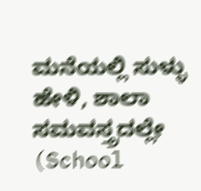ಮನೆಯಲ್ಲಿ ಸುಳ್ಳು ಹೇಳಿ, ಶಾಲಾ ಸಮವಸ್ತ್ರದಲ್ಲೇ (School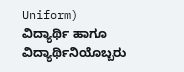Uniform) ವಿದ್ಯಾರ್ಥಿ ಹಾಗೂ ವಿದ್ಯಾರ್ಥಿನಿಯೊಬ್ಬರು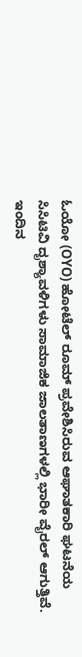ಓಯೋ (OYO) ಹೋಟೆಲ್ ರೂಮ್ ಪ್ರವೇಶಿಸಿರುವ ಆಘಾತಕಾರಿ ಘಟನೆಯ ಸಿಸಿಟಿವಿ ದೃಶ್ಯಾವಳಿಗಳು ಸಾಮಾಜಿಕ ಜಾಲತಾಣಗಳಲ್ಲಿ ಭಾರೀ ವೈರಲ್ ಆಗುತ್ತಿವೆ. ಇಂದಿನ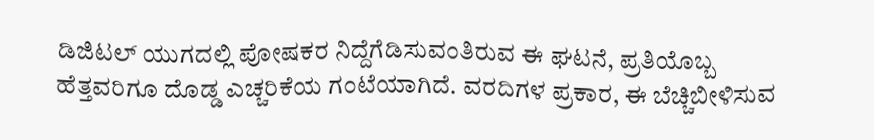ಡಿಜಿಟಲ್ ಯುಗದಲ್ಲಿ ಪೋಷಕರ ನಿದ್ದೆಗೆಡಿಸುವಂತಿರುವ ಈ ಘಟನೆ, ಪ್ರತಿಯೊಬ್ಬ ಹೆತ್ತವರಿಗೂ ದೊಡ್ಡ ಎಚ್ಚರಿಕೆಯ ಗಂಟೆಯಾಗಿದೆ. ವರದಿಗಳ ಪ್ರಕಾರ, ಈ ಬೆಚ್ಚಿಬೀಳಿಸುವ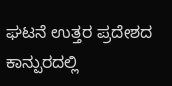ಘಟನೆ ಉತ್ತರ ಪ್ರದೇಶದ ಕಾನ್ಪುರದಲ್ಲಿ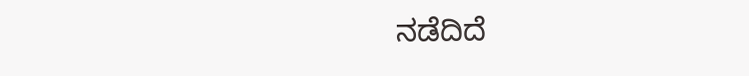ನಡೆದಿದೆ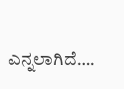ಎನ್ನಲಾಗಿದೆ….